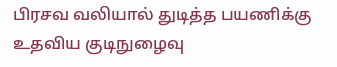பிரசவ வலியால் துடித்த பயணிக்கு உதவிய குடிநுழைவு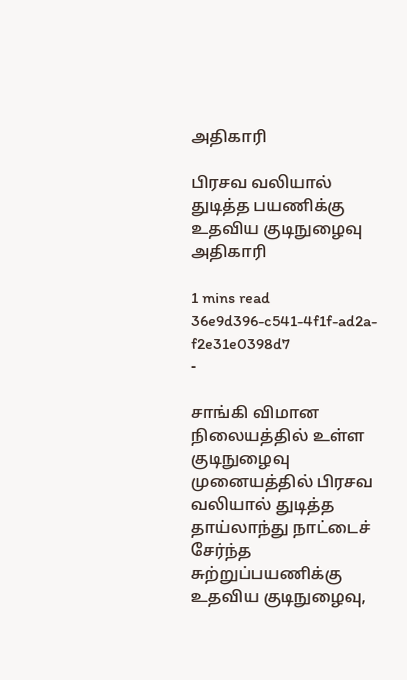அதிகாரி

பிரசவ வலியால் துடித்த பயணிக்கு உதவிய குடிநுழைவு அதிகாரி

1 mins read
36e9d396-c541-4f1f-ad2a-f2e31e0398d7
-

சாங்கி விமான நிலையத்தில் உள்ள குடிநுழைவு முனையத்தில் பிரசவ வலியால் துடித்த தாய்லாந்து நாட்டைச் சேர்ந்த சுற்றுப்பயணிக்கு உதவிய குடிநுழைவு,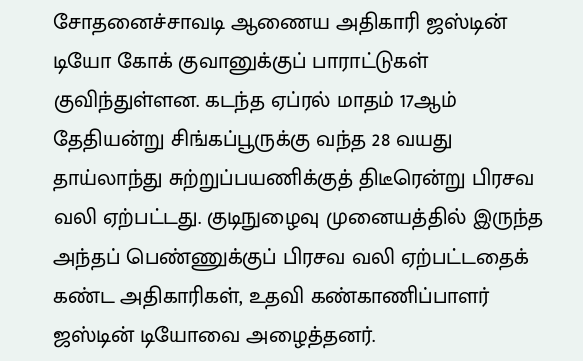சோதனைச்சாவடி ஆணைய அதிகாரி ஜஸ்டின் டியோ கோக் குவானுக்குப் பாராட்டுகள் குவிந்துள்ளன. கடந்த ஏப்ரல் மாதம் 17ஆம் தேதியன்று சிங்கப்பூருக்கு வந்த 28 வயது தாய்லாந்து சுற்றுப்பயணிக்குத் திடீரென்று பிரசவ வலி ஏற்பட்டது. குடிநுழைவு முனையத்தில் இருந்த அந்தப் பெண்ணுக்குப் பிரசவ வலி ஏற்பட்டதைக் கண்ட அதிகாரிகள், உதவி கண்காணிப்பாளர் ஜஸ்டின் டியோவை அழைத்தனர்.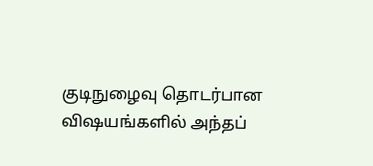குடிநுழைவு தொடர்பான விஷயங்களில் அந்தப்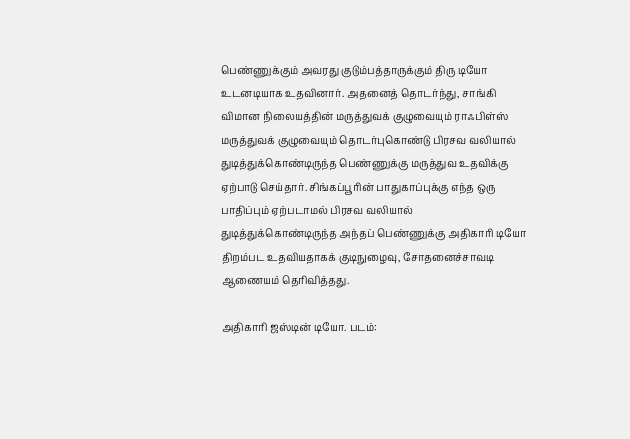பெண்ணுக்கும் அவரது குடும்பத்தாருக்கும் திரு டியோ உடனடியாக உதவினார். அதனைத் தொடர்ந்து, சாங்கி விமான நிலையத்தின் மருத்துவக் குழுவையும் ராஃபிள்ஸ் மருத்துவக் குழுவையும் தொடர்புகொண்டு பிரசவ வலியால் துடித்துக்கொண்டிருந்த பெண்ணுக்கு மருத்துவ உதவிக்கு ஏற்பாடு செய்தார். சிங்கப்பூரின் பாதுகாப்புக்கு எந்த ஒரு பாதிப்பும் ஏற்படாமல் பிரசவ வலியால் துடித்துக்கொண்டிருந்த அந்தப் பெண்ணுக்கு அதிகாரி டியோ திறம்பட உதவியதாகக் குடிநுழைவு, சோதனைச்சாவடி ஆணையம் தெரிவித்தது.

அதிகாரி ஜஸ்டின் டியோ. படம்: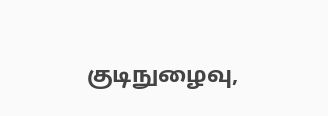குடிநுழைவு,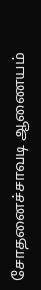சோதனைச்சாவடி ஆணையம்